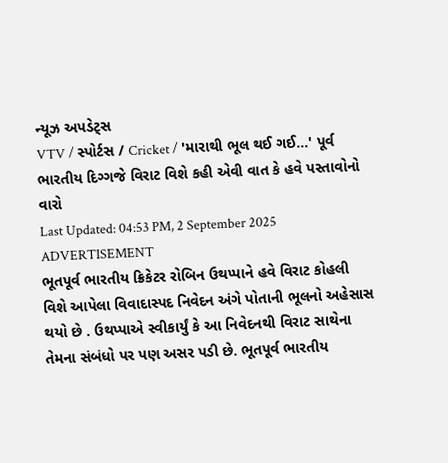ન્યૂઝ અપડેટ્સ
VTV / સ્પોર્ટસ / Cricket / 'મારાથી ભૂલ થઈ ગઈ...' પૂર્વ ભારતીય દિગ્ગજે વિરાટ વિશે કહી એવી વાત કે હવે પસ્તાવોનો વારો
Last Updated: 04:53 PM, 2 September 2025
ADVERTISEMENT
ભૂતપૂર્વ ભારતીય ક્રિકેટર રોબિન ઉથપ્પાને હવે વિરાટ કોહલી વિશે આપેલા વિવાદાસ્પદ નિવેદન અંગે પોતાની ભૂલનો અહેસાસ થયો છે . ઉથપ્પાએ સ્વીકાર્યું કે આ નિવેદનથી વિરાટ સાથેના તેમના સંબંધો પર પણ અસર પડી છે. ભૂતપૂર્વ ભારતીય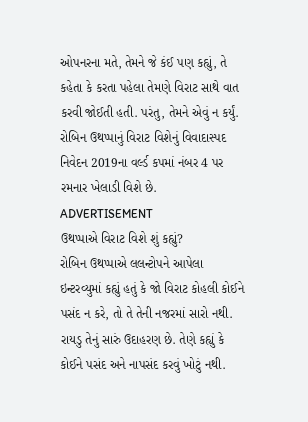ઓપનરના મતે, તેમને જે કંઈ પણ કહ્યું, તે કહેતા કે કરતા પહેલા તેમણે વિરાટ સાથે વાત કરવી જોઈતી હતી. પરંતુ, તેમને એવું ન કર્યું. રોબિન ઉથપ્પાનું વિરાટ વિશેનું વિવાદાસ્પદ નિવેદન 2019ના વર્લ્ડ કપમાં નંબર 4 પર રમનાર ખેલાડી વિશે છે.
ADVERTISEMENT
ઉથપ્પાએ વિરાટ વિશે શું કહ્યું?
રોબિન ઉથપ્પાએ લલન્ટોપને આપેલા ઇન્ટરવ્યુમાં કહ્યું હતું કે જો વિરાટ કોહલી કોઈને પસંદ ન કરે, તો તે તેની નજરમાં સારો નથી. રાયડુ તેનું સારું ઉદાહરણ છે. તેણે કહ્યું કે કોઈને પસંદ અને નાપસંદ કરવું ખોટું નથી.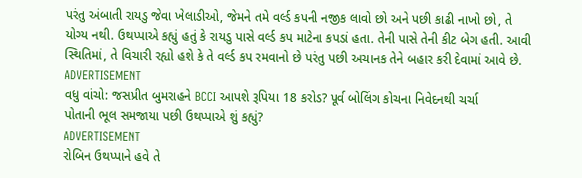પરંતુ અંબાતી રાયડુ જેવા ખેલાડીઓ, જેમને તમે વર્લ્ડ કપની નજીક લાવો છો અને પછી કાઢી નાખો છો, તે યોગ્ય નથી. ઉથપ્પાએ કહ્યું હતું કે રાયડુ પાસે વર્લ્ડ કપ માટેના કપડાં હતા. તેની પાસે તેની કીટ બેગ હતી. આવી સ્થિતિમાં, તે વિચારી રહ્યો હશે કે તે વર્લ્ડ કપ રમવાનો છે પરંતુ પછી અચાનક તેને બહાર કરી દેવામાં આવે છે.
ADVERTISEMENT
વધુ વાંચો: જસપ્રીત બુમરાહને BCCI આપશે રૂપિયા 18 કરોડ? પૂર્વ બોલિંગ કોચના નિવેદનથી ચર્ચા
પોતાની ભૂલ સમજાયા પછી ઉથપ્પાએ શું કહ્યું?
ADVERTISEMENT
રોબિન ઉથપ્પાને હવે તે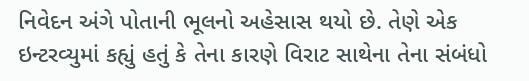નિવેદન અંગે પોતાની ભૂલનો અહેસાસ થયો છે. તેણે એક ઇન્ટરવ્યુમાં કહ્યું હતું કે તેના કારણે વિરાટ સાથેના તેના સંબંધો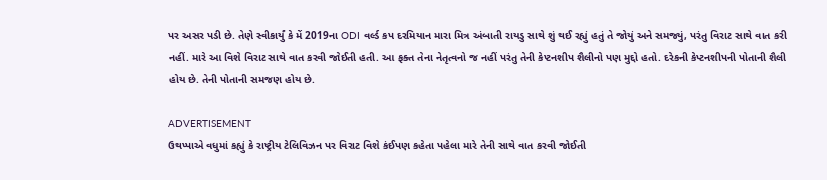પર અસર પડી છે. તેણે સ્વીકાર્યું કે મેં 2019ના ODI વર્લ્ડ કપ દરમિયાન મારા મિત્ર અંબાતી રાયડુ સાથે શું થઈ રહ્યું હતું તે જોયું અને સમજ્યું, પરંતુ વિરાટ સાથે વાત કરી નહીં. મારે આ વિશે વિરાટ સાથે વાત કરવી જોઈતી હતી. આ ફક્ત તેના નેતૃત્વનો જ નહીં પરંતુ તેની કેપ્ટનશીપ શૈલીનો પણ મુદ્દો હતો. દરેકની કેપ્ટનશીપની પોતાની શૈલી હોય છે. તેની પોતાની સમજણ હોય છે.

ADVERTISEMENT
ઉથપ્પાએ વધુમાં કહ્યું કે રાષ્ટ્રીય ટેલિવિઝન પર વિરાટ વિશે કંઈપણ કહેતા પહેલા મારે તેની સાથે વાત કરવી જોઈતી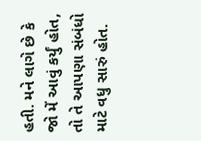હતી. મને લાગે છે કે જો મેં આવું કર્યું હોત, તો તે આપણા સંબંધો માટે વધુ સારું હોત.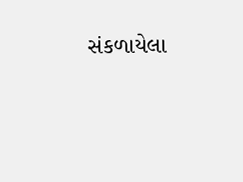સંકળાયેલા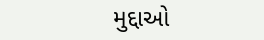મુદ્દાઓ